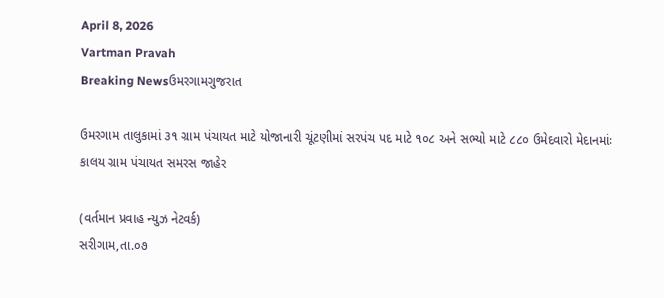April 8, 2026
Vartman Pravah
Breaking Newsઉમરગામગુજરાત

ઉમરગામ તાલુકામાં ૩૧ ગ્રામ પંચાયત માટે યોજાનારી ચૂંટણીમાં સરપંચ પદ માટે ૧૦૮ અને સભ્યો માટે ૮૮૦ ઉમેદવારો મેદાનમાંઃ કાલય ગ્રામ પંચાયત સમરસ જાહેર

(વર્તમાન પ્રવાહ ન્યુઝ નેટવર્ક)
સરીગામ,તા.૦૭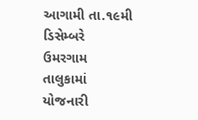આગામી તા.૧૯મી ડિસેમ્બરે ઉમરગામ તાલુકામાં યોજનારી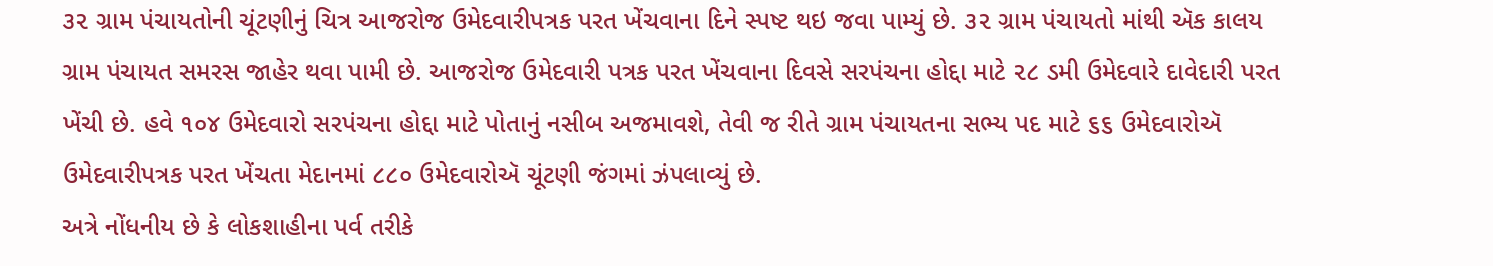૩૨ ગ્રામ પંચાયતોની ચૂંટણીનું ચિત્ર આજરોજ ઉમેદવારીપત્રક પરત ખેંચવાના દિને સ્પષ્ટ થઇ જવા પામ્યું છે. ૩૨ ગ્રામ પંચાયતો માંથી ઍક કાલય ગ્રામ પંચાયત સમરસ જાહેર થવા પામી છે. આજરોજ ઉમેદવારી પત્રક પરત ખેંચવાના દિવસે સરપંચના હોદ્દા માટે ૨૮ ડમી ઉમેદવારે દાવેદારી પરત ખેંચી છે. હવે ૧૦૪ ઉમેદવારો સરપંચના હોદ્દા માટે પોતાનું નસીબ અજમાવશે, તેવી જ રીતે ગ્રામ પંચાયતના સભ્ય પદ માટે ૬૬ ઉમેદવારોઍ ઉમેદવારીપત્રક પરત ખેંચતા મેદાનમાં ૮૮૦ ઉમેદવારોઍ ચૂંટણી જંગમાં ઝંપલાવ્યું છે.
અત્રે નોંધનીય છે કે લોકશાહીના પર્વ તરીકે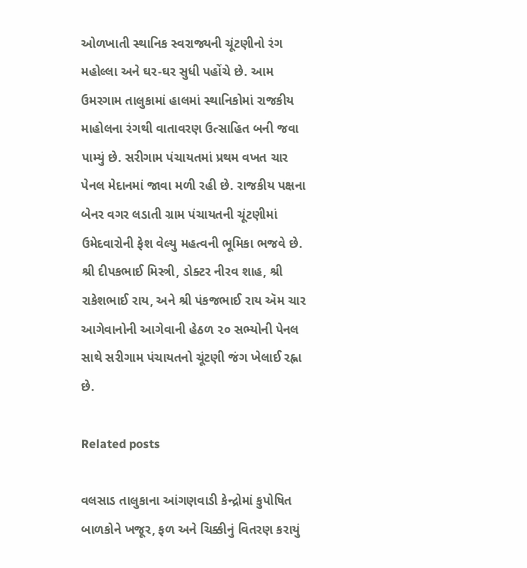ઓળખાતી સ્થાનિક સ્વરાજ્યની ચૂંટણીનો રંગ મહોલ્લા અને ઘર-ઘર સુધી પહોંચે છે. આમ ઉમરગામ તાલુકામાં હાલમાં સ્થાનિકોમાં રાજકીય માહોલના રંગથી વાતાવરણ ઉત્સાહિત બની જવા પામ્યું છે. સરીગામ પંચાયતમાં પ્રથમ વખત ચાર પેનલ મેદાનમાં જાવા મળી રહી છે. રાજકીય પક્ષના બેનર વગર લડાતી ગ્રામ પંચાયતની ચૂંટણીમાં ઉમેદવારોની ફેશ વેલ્યુ મહત્વની ભૂમિકા ભજવે છે. શ્રી દીપકભાઈ મિસ્ત્રી, ડોક્ટર નીરવ શાહ, શ્રી રાકેશભાઈ રાય, અને શ્રી પંકજભાઈ રાય ઍમ ચાર આગેવાનોની આગેવાની હેઠળ ૨૦ સભ્યોની પેનલ સાથે સરીગામ પંચાયતનો ચૂંટણી જંગ ખેલાઈ રહ્ના છે.

Related posts

વલસાડ તાલુકાના આંગણવાડી કેન્‍દ્રોમાં કુપોષિત બાળકોને ખજૂર, ફળ અને ચિક્કીનું વિતરણ કરાયું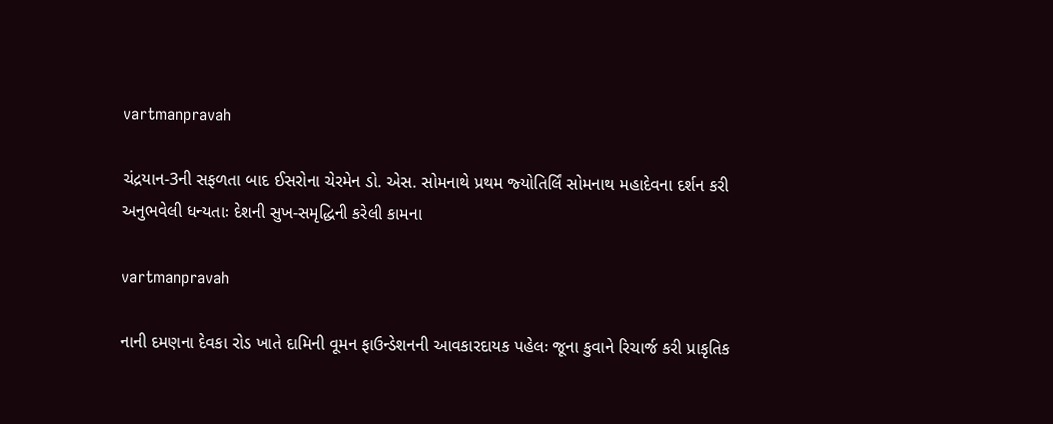vartmanpravah

ચંદ્રયાન-3ની સફળતા બાદ ઈસરોના ચેરમેન ડો. એસ. સોમનાથે પ્રથમ જ્‍યોતિર્લિં સોમનાથ મહાદેવના દર્શન કરી અનુભવેલી ધન્‍યતાઃ દેશની સુખ-સમૃદ્ધિની કરેલી કામના

vartmanpravah

નાની દમણના દેવકા રોડ ખાતે દામિની વૂમન ફાઉન્‍ડેશનની આવકારદાયક પહેલઃ જૂના કુવાને રિચાર્જ કરી પ્રાકૃતિક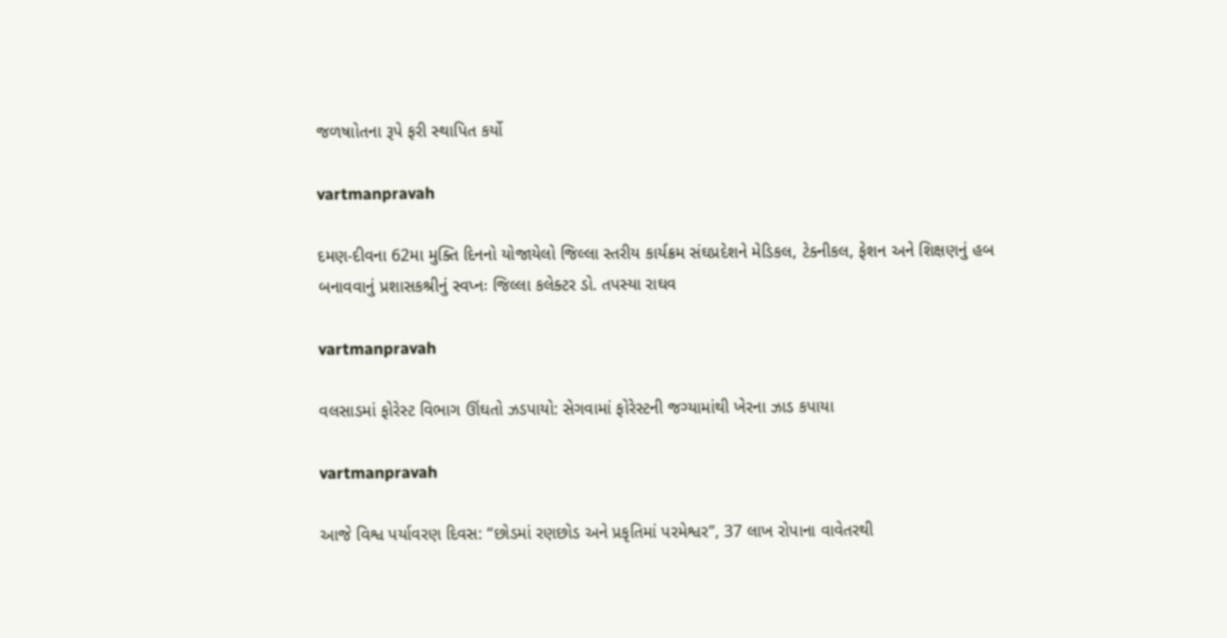જળષાોતના રૂપે ફરી સ્‍થાપિત કર્યો

vartmanpravah

દમણ-દીવના 62મા મુક્‍તિ દિનનો યોજાયેલો જિલ્લા સ્‍તરીય કાર્યક્રમ સંઘપ્રદેશને મેડિકલ, ટેક્‍નીકલ, ફેશન અને શિક્ષણનું હબ બનાવવાનું પ્રશાસકશ્રીનું સ્‍વપ્‍નઃ જિલ્લા કલેક્‍ટર ડો. તપસ્‍યા રાઘવ

vartmanpravah

વલસાડમાં ફોરેસ્‍ટ વિભાગ ઊંઘતો ઝડપાયો: સેગવામાં ફોરેસ્‍ટની જગ્‍યામાંથી ખેરના ઝાડ કપાયા

vartmanpravah

આજે વિશ્વ પર્યાવરણ દિવસ: ‘‘છોડમાં રણછોડ અને પ્રકૃતિમાં પરમેશ્વર”, 37 લાખ રોપાના વાવેતરથી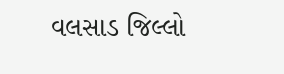વલસાડ જિલ્લો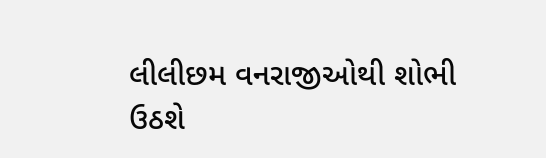લીલીછમ વનરાજીઓથી શોભી ઉઠશે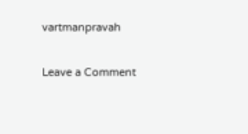vartmanpravah

Leave a Comment